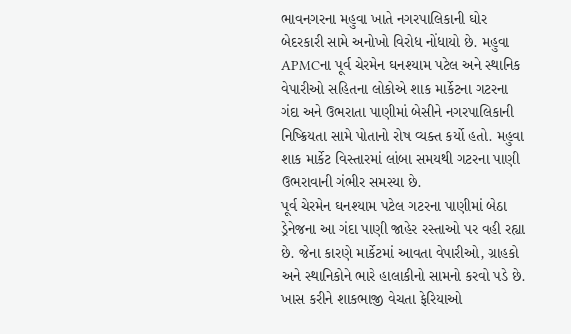ભાવનગરના મહુવા ખાતે નગરપાલિકાની ઘોર બેદરકારી સામે અનોખો વિરોધ નોંધાયો છે. મહુવા APMCના પૂર્વ ચેરમેન ઘનશ્યામ પટેલ અને સ્થાનિક વેપારીઓ સહિતના લોકોએ શાક માર્કેટના ગટરના ગંદા અને ઉભરાતા પાણીમાં બેસીને નગરપાલિકાની નિષ્ક્રિયતા સામે પોતાનો રોષ વ્યક્ત કર્યો હતો. મહુવા શાક માર્કેટ વિસ્તારમાં લાંબા સમયથી ગટરના પાણી ઉભરાવાની ગંભીર સમસ્યા છે.
પૂર્વ ચેરમેન ઘનશ્યામ પટેલ ગટરના પાણીમાં બેઠા
ડ્રેનેજના આ ગંદા પાણી જાહેર રસ્તાઓ પર વહી રહ્યા છે. જેના કારણે માર્કેટમાં આવતા વેપારીઓ, ગ્રાહકો અને સ્થાનિકોને ભારે હાલાકીનો સામનો કરવો પડે છે. ખાસ કરીને શાકભાજી વેચતા ફેરિયાઓ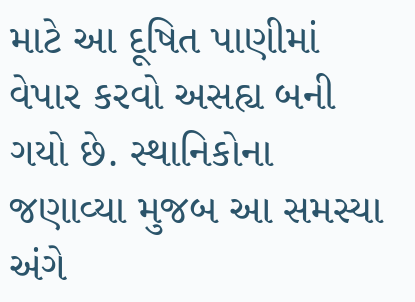માટે આ દૂષિત પાણીમાં વેપાર કરવો અસહ્ય બની ગયો છે. સ્થાનિકોના જણાવ્યા મુજબ આ સમસ્યા અંગે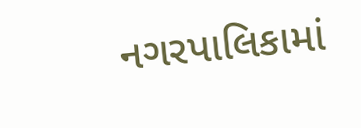નગરપાલિકામાં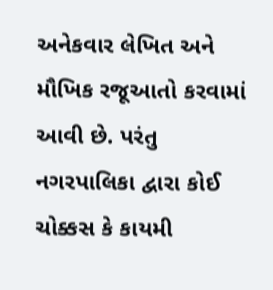અનેકવાર લેખિત અને મૌખિક રજૂઆતો કરવામાં આવી છે. પરંતુ નગરપાલિકા દ્વારા કોઈ ચોક્કસ કે કાયમી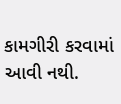કામગીરી કરવામાં આવી નથી.